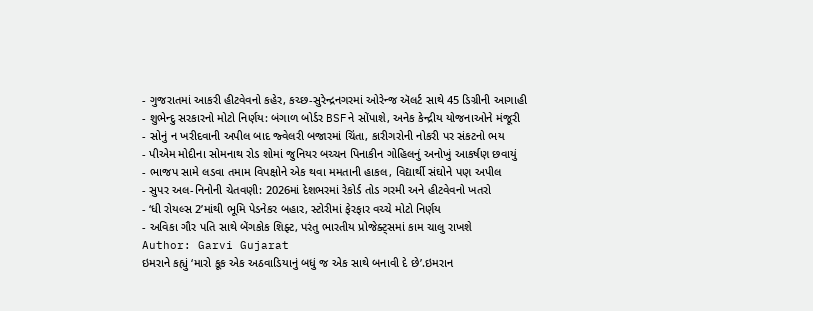- ગુજરાતમાં આકરી હીટવેવનો કહેર, કચ્છ-સુરેન્દ્રનગરમાં ઓરેન્જ ઍલર્ટ સાથે 45 ડિગ્રીની આગાહી
- શુભેન્દુ સરકારનો મોટો નિર્ણય: બંગાળ બોર્ડર BSFને સોંપાશે, અનેક કેન્દ્રીય યોજનાઓને મંજૂરી
- સોનું ન ખરીદવાની અપીલ બાદ જ્વેલરી બજારમાં ચિંતા, કારીગરોની નોકરી પર સંકટનો ભય
- પીએમ મોદીના સોમનાથ રોડ શોમાં જુનિયર બચ્ચન પિનાકીન ગોહિલનું અનોખું આકર્ષણ છવાયું
- ભાજપ સામે લડવા તમામ વિપક્ષોને એક થવા મમતાની હાકલ, વિદ્યાર્થી સંઘોને પણ અપીલ
- સુપર અલ-નિનોની ચેતવણી: 2026માં દેશભરમાં રેકોર્ડ તોડ ગરમી અને હીટવેવનો ખતરો
- ‘ધી રોયલ્સ 2’માંથી ભૂમિ પેડનેકર બહાર, સ્ટોરીમાં ફેરફાર વચ્ચે મોટો નિર્ણય
- અવિકા ગૌર પતિ સાથે બેંગકોક શિફ્ટ, પરંતુ ભારતીય પ્રોજેક્ટ્સમાં કામ ચાલુ રાખશે
Author: Garvi Gujarat
ઇમરાને કહ્યું ‘મારો કૂક એક અઠવાડિયાનું બધું જ એક સાથે બનાવી દે છે’.ઇમરાન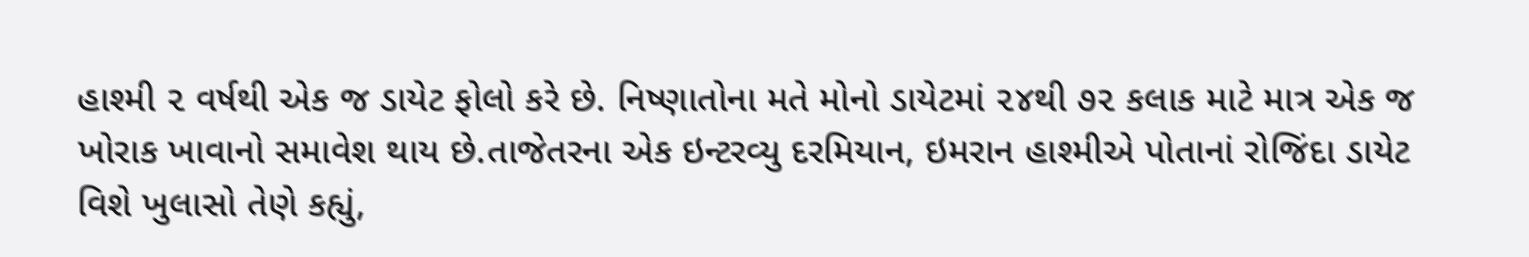હાશ્મી ૨ વર્ષથી એક જ ડાયેટ ફોલો કરે છે. નિષ્ણાતોના મતે મોનો ડાયેટમાં ૨૪થી ૭૨ કલાક માટે માત્ર એક જ ખોરાક ખાવાનો સમાવેશ થાય છે.તાજેતરના એક ઇન્ટરવ્યુ દરમિયાન, ઇમરાન હાશ્મીએ પોતાનાં રોજિંદા ડાયેટ વિશે ખુલાસો તેણે કહ્યું,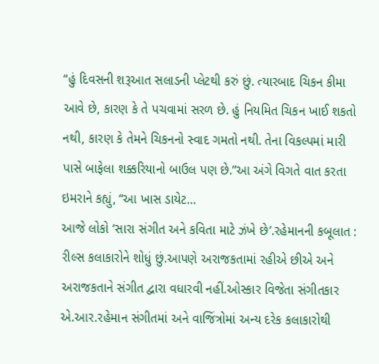“હું દિવસની શરૂઆત સલાડની પ્લેટથી કરું છું. ત્યારબાદ ચિકન કીમા આવે છે, કારણ કે તે પચવામાં સરળ છે. હું નિયમિત ચિકન ખાઈ શકતો નથી, કારણ કે તેમને ચિકનનો સ્વાદ ગમતો નથી. તેના વિકલ્પમાં મારી પાસે બાફેલા શક્કરિયાનો બાઉલ પણ છે.”આ અંગે વિગતે વાત કરતા ઇમરાને કહ્યું, “આ ખાસ ડાયેટ…
આજે લોકો ‘સારા સંગીત અને કવિતા માટે ઝંખે છે’.રહેમાનની કબૂલાત : રીલ્સ કલાકારોને શોધું છું.આપણે અરાજકતામાં રહીએ છીએ અને અરાજકતાને સંગીત દ્વારા વધારવી નહીં.ઓસ્કાર વિજેતા સંગીતકાર એ.આર.રહેમાન સંગીતમાં અને વાજિંત્રોમાં અન્ય દરેક કલાકારોથી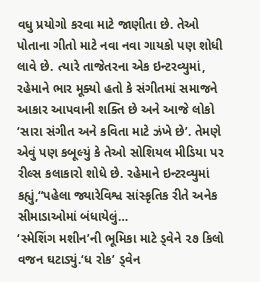વધુ પ્રયોગો કરવા માટે જાણીતા છે. તેઓ પોતાના ગીતો માટે નવા નવા ગાયકો પણ શોધી લાવે છે. ત્યારે તાજેતરના એક ઇન્ટરવ્યુમાં, રહેમાને ભાર મૂક્યો હતો કે સંગીતમાં સમાજને આકાર આપવાની શક્તિ છે અને આજે લોકો ‘સારા સંગીત અને કવિતા માટે ઝંખે છે’. તેમણે એવું પણ કબૂલ્યું કે તેઓ સોશિયલ મીડિયા પર રીલ્સ કલાકારો શોધે છે. રહેમાને ઇન્ટરવ્યુમાં કહ્યું,“પહેલા જ્યારેવિશ્વ સાંસ્કૃતિક રીતે અનેક સીમાડાઓમાં બંધાયેલું…
‘સ્મેશિંગ મશીન’ની ભૂમિકા માટે ડ્વેને ૨૭ કિલો વજન ઘટાડ્યું.‘ધ રોક’ ડ્વેન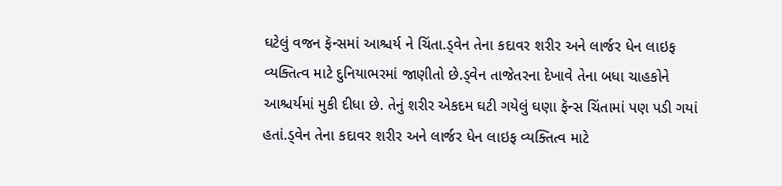ઘટેલું વજન ફૅન્સમાં આશ્ચર્ય ને ચિંતા.ડ્વેન તેના કદાવર શરીર અને લાર્જર ધેન લાઇફ વ્યક્તિત્વ માટે દુનિયાભરમાં જાણીતો છે.ડ્વેન તાજેતરના દેખાવે તેના બધા ચાહકોને આશ્ચર્યમાં મુકી દીધા છે. તેનું શરીર એકદમ ઘટી ગયેલું ઘણા ફૅન્સ ચિંતામાં પણ પડી ગયાં હતાં.ડ્વેન તેના કદાવર શરીર અને લાર્જર ધેન લાઇફ વ્યક્તિત્વ માટે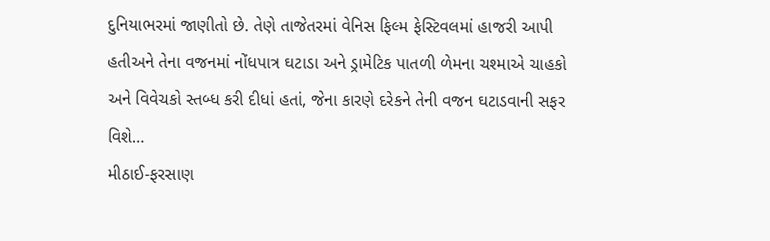દુનિયાભરમાં જાણીતો છે. તેણે તાજેતરમાં વેનિસ ફિલ્મ ફેસ્ટિવલમાં હાજરી આપી હતીઅને તેના વજનમાં નોંધપાત્ર ઘટાડા અને ડ્રામેટિક પાતળી ળેમના ચશ્માએ ચાહકો અને વિવેચકો સ્તબ્ધ કરી દીધાં હતાં, જેના કારણે દરેકને તેની વજન ઘટાડવાની સફર વિશે…
મીઠાઈ-ફરસાણ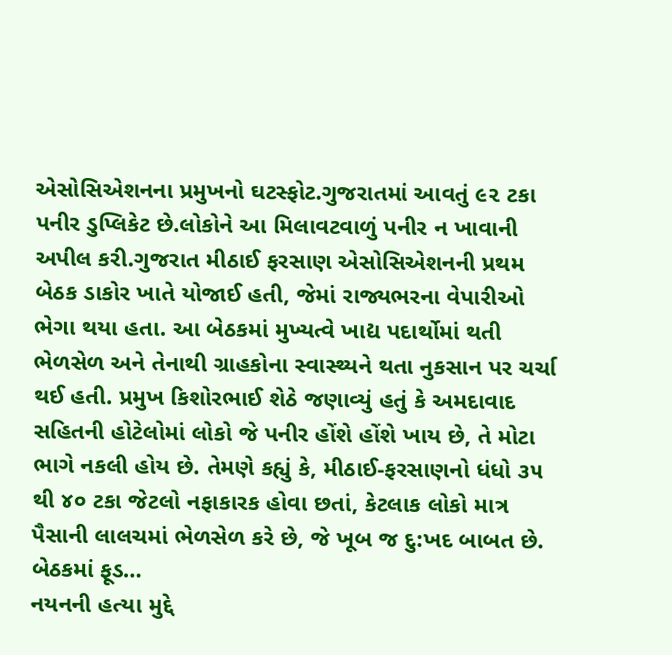એસોસિએશનના પ્રમુખનો ઘટસ્ફોટ.ગુજરાતમાં આવતું ૯૨ ટકા પનીર ડુપ્લિકેટ છે.લોકોને આ મિલાવટવાળું પનીર ન ખાવાની અપીલ કરી.ગુજરાત મીઠાઈ ફરસાણ એસોસિએશનની પ્રથમ બેઠક ડાકોર ખાતે યોજાઈ હતી, જેમાં રાજ્યભરના વેપારીઓ ભેગા થયા હતા. આ બેઠકમાં મુખ્યત્વે ખાદ્ય પદાર્થોમાં થતી ભેળસેળ અને તેનાથી ગ્રાહકોના સ્વાસ્થ્યને થતા નુકસાન પર ચર્ચા થઈ હતી. પ્રમુખ કિશોરભાઈ શેઠે જણાવ્યું હતું કે અમદાવાદ સહિતની હોટેલોમાં લોકો જે પનીર હોંશે હોંશે ખાય છે, તે મોટા ભાગે નકલી હોય છે. તેમણે કહ્યું કે, મીઠાઈ-ફરસાણનો ધંધો ૩૫ થી ૪૦ ટકા જેટલો નફાકારક હોવા છતાં, કેટલાક લોકો માત્ર પૈસાની લાલચમાં ભેળસેળ કરે છે, જે ખૂબ જ દુ:ખદ બાબત છે. બેઠકમાં ફૂડ…
નયનની હત્યા મુદ્દે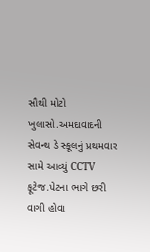સૌથી મોટો ખુલાસો.અમદાવાદની સેવન્થ ડે સ્કૂલનું પ્રથમવાર સામે આવ્યું CCTV ફૂટેજ.પેટના ભાગે છરી વાગી હોવા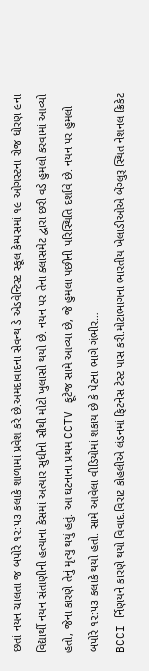છતાં નયન ચાલતા જ બપોરે ૧૨:૫૩ કલાકે શાળામાં પ્રવેશ કરે છે.અમદાવાદના સેવન્થ ડે એડવેન્ટિસ્ટ સ્કૂલ કેમ્પસમાં ૧૯ ઓગસ્ટના રોજ ધોરણ ૯ના વિદ્યાર્થી નયન સંતાણીની હત્યાના કેસમાં અત્યાર સુધીનો સૌથી મોટો ખુલાસો થયો છે. નયન પર તેના ક્લાસમેટ દ્વારા છરી વડે હુમલો કરવામાં આવ્યો હતો, જેના કારણે તેનું મૃત્યુ થયું હતું. આ ઘટનાના પ્રથમ CCTV ફૂટેજ સામે આવ્યા છે, જે હુમલા પછીની પરિસ્થિતિ દર્શાવે છે. નયન પર હુમલો બપોરે ૧૨:૫૩ કલાકે થયો હતો. સામે આવેલા વીડિયોમાં શકાય છે કે પેટના ભાગે ગંભીર…
BCCI ર્નિણયને કારણે થયો વિવાદ.વિરાટ કોહલીએ લંડનમાં ફિટનેસ ટેસ્ટ પાસ કરી.મોટાભાગના ભારતીય ખેલાડીઓએ બેંગ્લુરૂ સ્થિત નેશનલ ક્રિકેટ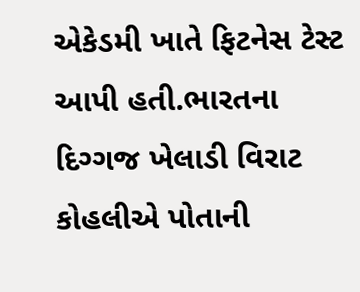એકેડમી ખાતે ફિટનેસ ટેસ્ટ આપી હતી.ભારતના દિગ્ગજ ખેલાડી વિરાટ કોહલીએ પોતાની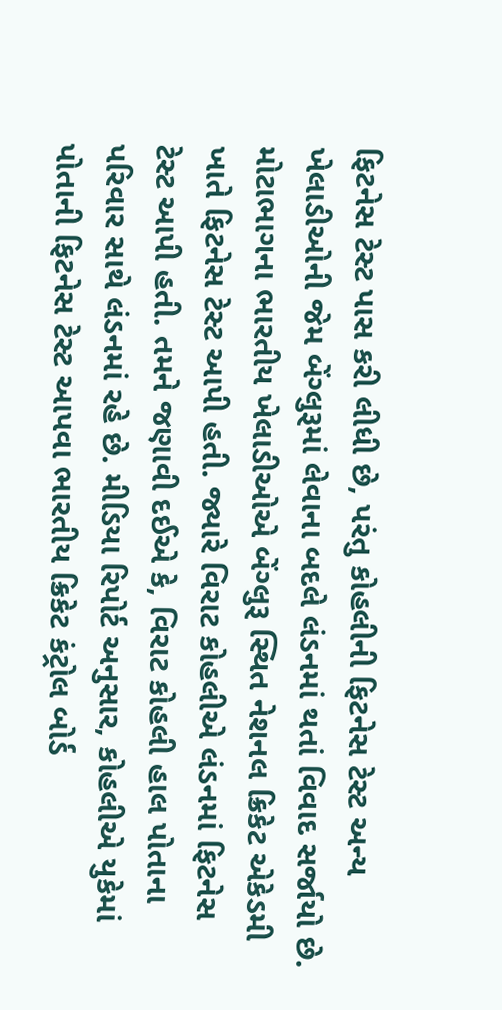ફિટનેસ ટેસ્ટ પાસ કરી લીધી છે, પરંતુ કોહલીની ફિટનેસ ટેસ્ટ અન્ય ખેલાડીઓની જેમ બેંગ્લુરૂમાં લેવાના બદલે લંડનમાં થતાં વિવાદ સર્જાયો છે. મોટાભાગના ભારતીય ખેલાડીઓએ બેંગ્લુરૂ સ્થિત નેશનલ ક્રિકેટ એકેડમી ખાતે ફિટનેસ ટેસ્ટ આપી હતી. જ્યારે વિરાટ કોહલીએ લંડનમાં ફિટનેસ ટેસ્ટ આપી હતી. તમને જણાવી દઈએ કે, વિરાટ કોહલી હાલ પોતાના પરિવાર સાથે લંડનમાં રહે છે. મીડિયા રિપોર્ટ અનુસાર, કોહલીએ યુકેમાં પોતાની ફિટનેસ ટેસ્ટ આપવા ભારતીય ક્રિકેટ કંટ્રોલ બોર્ડ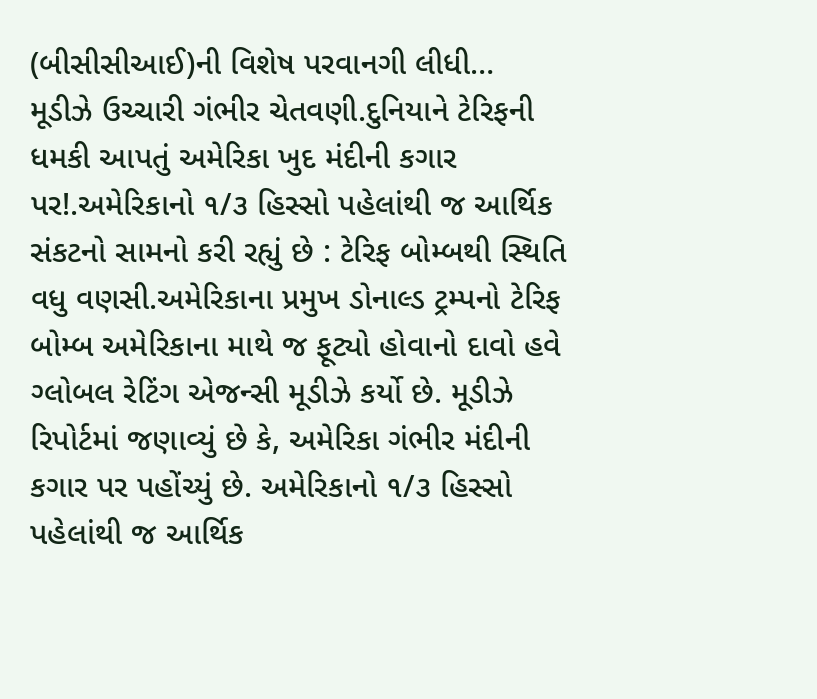(બીસીસીઆઈ)ની વિશેષ પરવાનગી લીધી…
મૂડીઝે ઉચ્ચારી ગંભીર ચેતવણી.દુનિયાને ટેરિફની ધમકી આપતું અમેરિકા ખુદ મંદીની કગાર પર!.અમેરિકાનો ૧/૩ હિસ્સો પહેલાંથી જ આર્થિક સંકટનો સામનો કરી રહ્યું છે : ટેરિફ બોમ્બથી સ્થિતિ વધુ વણસી.અમેરિકાના પ્રમુખ ડોનાલ્ડ ટ્રમ્પનો ટેરિફ બોમ્બ અમેરિકાના માથે જ ફૂટ્યો હોવાનો દાવો હવે ગ્લોબલ રેટિંગ એજન્સી મૂડીઝે કર્યો છે. મૂડીઝે રિપોર્ટમાં જણાવ્યું છે કે, અમેરિકા ગંભીર મંદીની કગાર પર પહોંચ્યું છે. અમેરિકાનો ૧/૩ હિસ્સો પહેલાંથી જ આર્થિક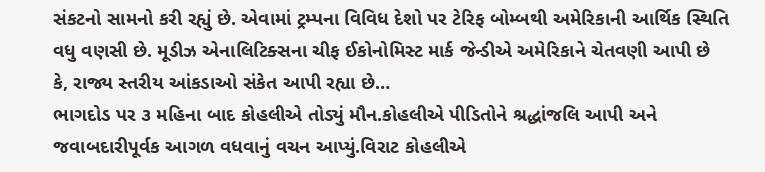સંકટનો સામનો કરી રહ્યું છે. એવામાં ટ્રમ્પના વિવિધ દેશો પર ટેરિફ બોમ્બથી અમેરિકાની આર્થિક સ્થિતિ વધુ વણસી છે. મૂડીઝ એનાલિટિક્સના ચીફ ઈકોનોમિસ્ટ માર્ક જેન્ડીએ અમેરિકાને ચેતવણી આપી છે કે, રાજ્ય સ્તરીય આંકડાઓ સંકેત આપી રહ્યા છે…
ભાગદોડ પર ૩ મહિના બાદ કોહલીએ તોડ્યું મૌન.કોહલીએ પીડિતોને શ્રદ્ધાંજલિ આપી અને જવાબદારીપૂર્વક આગળ વધવાનું વચન આપ્યું.વિરાટ કોહલીએ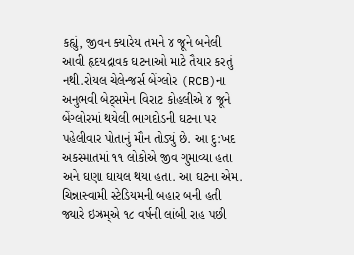કહ્યું, જીવન ક્યારેય તમને ૪ જૂને બનેલી આવી હૃદયદ્રાવક ઘટનાઓ માટે તૈયાર કરતું નથી.રોયલ ચેલેન્જર્સ બેંગ્લોર (RCB)ના અનુભવી બેટ્સમેન વિરાટ કોહલીએ ૪ જૂને બેંગ્લોરમાં થયેલી ભાગદોડની ઘટના પર પહેલીવાર પોતાનું મૌન તોડ્યું છે. આ દુ:ખદ અકસ્માતમાં ૧૧ લોકોએ જીવ ગુમાવ્યા હતા અને ઘણા ઘાયલ થયા હતા. આ ઘટના એમ. ચિન્નાસ્વામી સ્ટેડિયમની બહાર બની હતી જ્યારે ઇઝ્રમ્એ ૧૮ વર્ષની લાંબી રાહ પછી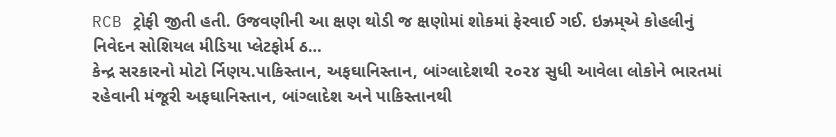RCB ટ્રોફી જીતી હતી. ઉજવણીની આ ક્ષણ થોડી જ ક્ષણોમાં શોકમાં ફેરવાઈ ગઈ. ઇઝ્રમ્એ કોહલીનું નિવેદન સોશિયલ મીડિયા પ્લેટફોર્મ ઠ…
કેન્દ્ર સરકારનો મોટો ર્નિણય.પાકિસ્તાન, અફઘાનિસ્તાન, બાંગ્લાદેશથી ૨૦૨૪ સુધી આવેલા લોકોને ભારતમાં રહેવાની મંજૂરી અફઘાનિસ્તાન, બાંગ્લાદેશ અને પાકિસ્તાનથી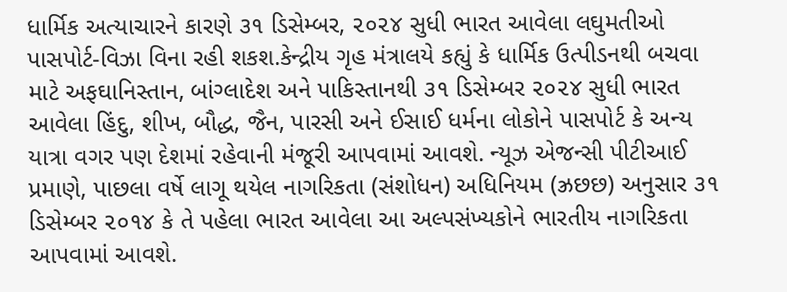ધાર્મિક અત્યાચારને કારણે ૩૧ ડિસેમ્બર, ૨૦૨૪ સુધી ભારત આવેલા લઘુમતીઓ પાસપોર્ટ-વિઝા વિના રહી શકશ.કેન્દ્રીય ગૃહ મંત્રાલયે કહ્યું કે ધાર્મિક ઉત્પીડનથી બચવા માટે અફઘાનિસ્તાન, બાંગ્લાદેશ અને પાકિસ્તાનથી ૩૧ ડિસેમ્બર ૨૦૨૪ સુધી ભારત આવેલા હિંદુ, શીખ, બૌદ્ધ, જૈન, પારસી અને ઈસાઈ ધર્મના લોકોને પાસપોર્ટ કે અન્ય યાત્રા વગર પણ દેશમાં રહેવાની મંજૂરી આપવામાં આવશે. ન્યૂઝ એજન્સી પીટીઆઈ પ્રમાણે, પાછલા વર્ષે લાગૂ થયેલ નાગરિકતા (સંશોધન) અધિનિયમ (ઝ્રછછ) અનુસાર ૩૧ ડિસેમ્બર ૨૦૧૪ કે તે પહેલા ભારત આવેલા આ અલ્પસંખ્યકોને ભારતીય નાગરિકતા આપવામાં આવશે.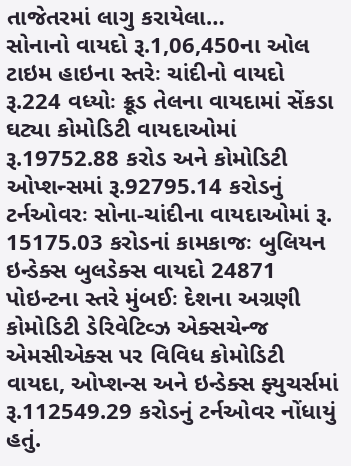તાજેતરમાં લાગુ કરાયેલા…
સોનાનો વાયદો રૂ.1,06,450ના ઓલ ટાઇમ હાઇના સ્તરેઃ ચાંદીનો વાયદો રૂ.224 વધ્યોઃ ક્રૂડ તેલના વાયદામાં સેંકડા ઘટ્યા કોમોડિટી વાયદાઓમાં રૂ.19752.88 કરોડ અને કોમોડિટી ઓપ્શન્સમાં રૂ.92795.14 કરોડનું ટર્નઓવરઃ સોના-ચાંદીના વાયદાઓમાં રૂ. 15175.03 કરોડનાં કામકાજઃ બુલિયન ઇન્ડેક્સ બુલડેક્સ વાયદો 24871 પોઇન્ટના સ્તરે મુંબઈઃ દેશના અગ્રણી કોમોડિટી ડેરિવેટિવ્ઝ એક્સચેન્જ એમસીએક્સ પર વિવિધ કોમોડિટી વાયદા, ઓપ્શન્સ અને ઇન્ડેક્સ ફ્યુચર્સમાં રૂ.112549.29 કરોડનું ટર્નઓવર નોંધાયું હતું.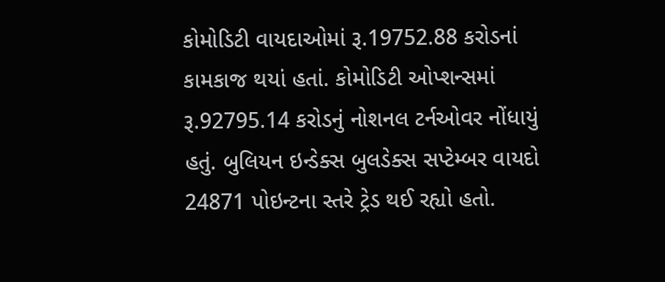કોમોડિટી વાયદાઓમાં રૂ.19752.88 કરોડનાં કામકાજ થયાં હતાં. કોમોડિટી ઓપ્શન્સમાં રૂ.92795.14 કરોડનું નોશનલ ટર્નઓવર નોંધાયું હતું. બુલિયન ઇન્ડેક્સ બુલડેક્સ સપ્ટેમ્બર વાયદો 24871 પોઇન્ટના સ્તરે ટ્રેડ થઈ રહ્યો હતો.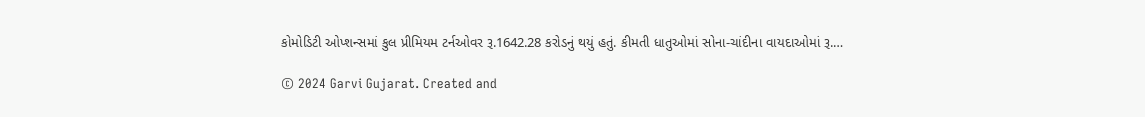કોમોડિટી ઓપ્શન્સમાં કુલ પ્રીમિયમ ટર્નઓવર રૂ.1642.28 કરોડનું થયું હતું. કીમતી ધાતુઓમાં સોના-ચાંદીના વાયદાઓમાં રૂ.…

© 2024 Garvi Gujarat. Created and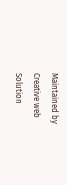Maintained by Creative web Solution